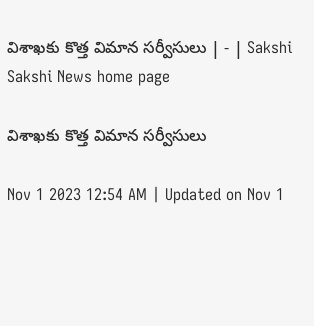విశాఖకు కొత్త విమాన సర్వీసులు | - | Sakshi
Sakshi News home page

విశాఖకు కొత్త విమాన సర్వీసులు

Nov 1 2023 12:54 AM | Updated on Nov 1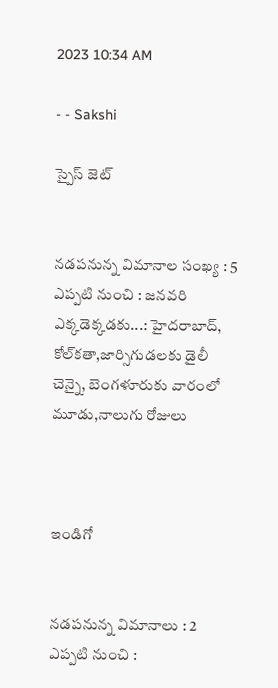2023 10:34 AM

- - Sakshi

స్పైస్‌ జెట్‌


నడపనున్న విమానాల సంఖ్య : 5
ఎప్పటి నుంచి : జనవరి
ఎక్కడెక్కడకు...: హైదరాబాద్,
కోల్‌కతా,జార్సిగుడలకు డైలీ
చెన్నై, బెంగళూరుకు వారంలో మూడు,నాలుగు రోజులు



ఇండిగో


నడపనున్న విమానాలు : 2
ఎప్పటి నుంచి :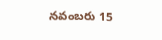నవంబరు 15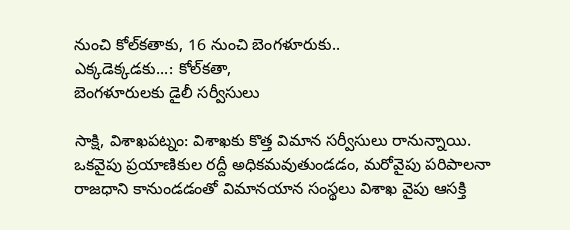నుంచి కోల్‌కతాకు, 16 నుంచి బెంగళూరుకు..
ఎక్కడెక్కడకు...: కోల్‌కతా,
బెంగళూరులకు డైలీ సర్వీసులు

సాక్షి, విశాఖపట్నం: విశాఖకు కొత్త విమాన సర్వీసులు రానున్నాయి. ఒకవైపు ప్రయాణికుల రద్దీ అధికమవుతుండడం, మరోవైపు పరిపాలనా రాజధాని కానుండడంతో విమానయాన సంస్థలు విశాఖ వైపు ఆసక్తి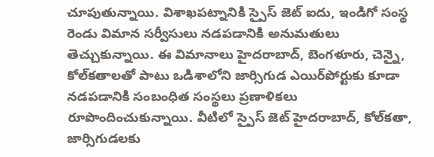చూపుతున్నాయి. విశాఖపట్నానికి స్పైస్‌ జెట్‌ ఐదు, ఇండిగో సంస్థ రెండు విమాన సర్వీసులు నడపడానికి అనుమతులు తెచ్చుకున్నాయి. ఈ విమానాలు హైదరాబాద్, బెంగళూరు, చెన్నై, కోల్‌కతాలతో పాటు ఒడిశాలోని జార్సిగుడ ఎయిర్‌పోర్టుకు కూడా నడపడానికి సంబంధిత సంస్థలు ప్రణాళికలు రూపొందించుకున్నాయి. వీటిలో స్పైస్‌ జెట్‌ హైదరాబాద్, కోల్‌కతా, జార్సిగుడలకు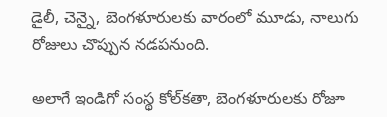డైలీ, చెన్నై, బెంగళూరులకు వారంలో మూడు, నాలుగు రోజులు చొప్పున నడపనుంది.

అలాగే ఇండిగో సంస్థ కోల్‌కతా, బెంగళూరులకు రోజూ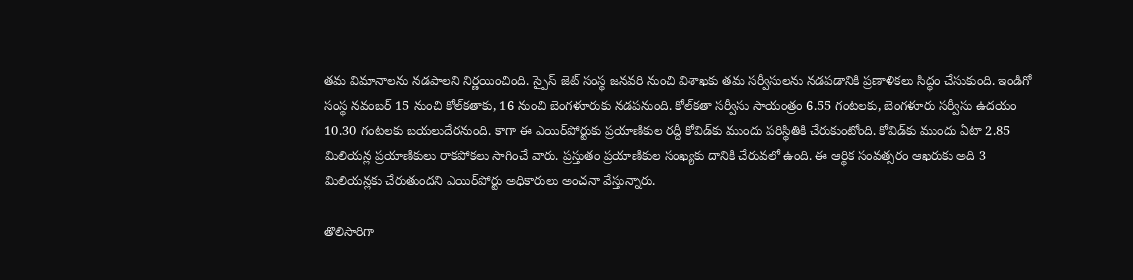తమ విమానాలను నడపాలని నిర్ణయించింది. స్పైస్‌ జెట్‌ సంస్థ జనవరి నుంచి విశాఖకు తమ సర్వీసులను నడపడానికి ప్రణాళికలు సిద్ధం చేసుకుంది. ఇండిగో సంస్థ నవంబర్‌ 15 నుంచి కోల్‌కతాకు, 16 నుంచి బెంగళూరుకు నడపనుంది. కోల్‌కతా సర్వీసు సాయంత్రం 6.55 గంటలకు, బెంగళూరు సర్వీసు ఉదయం 10.30 గంటలకు బయలుదేరనుంది. కాగా ఈ ఎయిర్‌పోర్టుకు ప్రయాణికుల రద్దీ కోవిడ్‌కు ముందు పరిస్థితికి చేరుకుంటోంది. కోవిడ్‌కు ముందు ఏటా 2.85 మిలియన్ల ప్రయాణికులు రాకపోకలు సాగించే వారు. ప్రస్తుతం ప్రయాణికుల సంఖ్యకు దానికి చేరువలో ఉంది. ఈ ఆర్థిక సంవత్సరం ఆఖరుకు అది 3 మిలియన్లకు చేరుతుందని ఎయిర్‌పోర్టు అధికారులు అంచనా వేస్తున్నారు.

తొలిసారిగా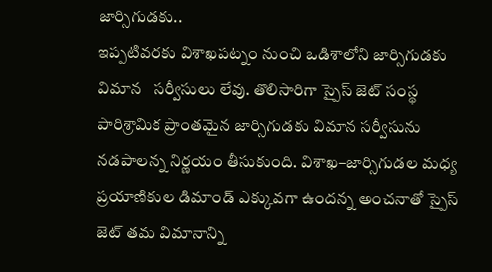జార్సిగుడకు..
ఇప్పటివరకు విశాఖపట్నం నుంచి ఒడిశాలోని జార్సిగుడకు విమాన   సర్వీసులు లేవు. తొలిసారిగా స్పైస్‌ జెట్‌ సంస్థ పారిశ్రామిక ప్రాంతమైన జార్సిగుడకు విమాన సర్వీసును నడపాలన్న నిర్ణయం తీసుకుంది. విశాఖ–జార్సిగుడల మధ్య ప్రయాణికుల డిమాండ్‌ ఎక్కువగా ఉందన్న అంచనాతో స్పైస్‌ జెట్‌ తమ విమానాన్ని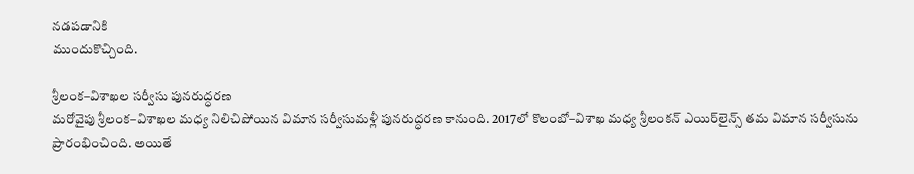నడపడానికి
ముందుకొచ్చింది.

శ్రీలంక–విశాఖల సర్వీసు పునరుద్ధరణ
మరోవైపు శ్రీలంక–విశాఖల మధ్య నిలిచిపోయిన విమాన సర్వీసుమళ్లీ పునరుద్ధరణ కానుంది. 2017లో కొలంబో–విశాఖ మధ్య శ్రీలంకన్‌ ఎయిర్‌లైన్స్‌ తమ విమాన సర్వీసును ప్రారంభించింది. అయితే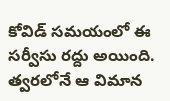కోవిడ్‌ సమయంలో ఈ సర్వీసు రద్దు అయింది. త్వరలోనే ఆ విమాన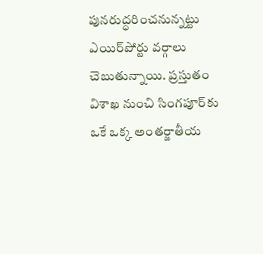పునరుద్ధరించనున్నట్టు ఎయిర్‌పోర్టు వర్గాలు చెబుతున్నాయి. ప్రస్తుతం విశాఖ నుంచి సింగపూర్‌కు ఒకే ఒక్క అంతర్జాతీయ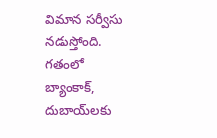విమాన సర్వీసు నడుస్తోంది. గతంలో బ్యాంకాక్, దుబాయ్‌లకు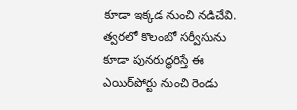కూడా ఇక్కడ నుంచి నడిచేవి. త్వరలో కొలంబో సర్వీసును కూడా పునరుద్ధరిస్తే ఈ ఎయిర్‌పోర్టు నుంచి రెండు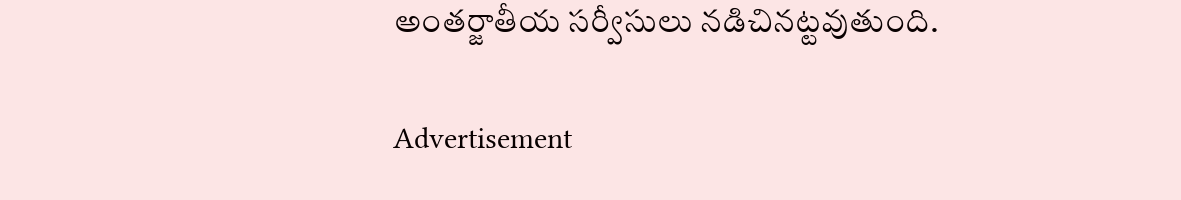అంతర్జాతీయ సర్వీసులు నడిచినట్టవుతుంది.

Advertisement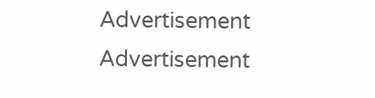Advertisement
Advertisement